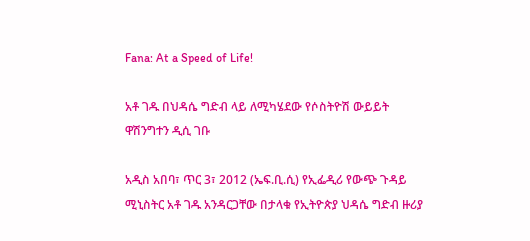Fana: At a Speed of Life!

አቶ ገዱ በህዳሴ ግድብ ላይ ለሚካሄደው የሶስትዮሽ ውይይት ዋሽንግተን ዲሲ ገቡ

አዲስ አበባ፣ ጥር 3፣ 2012 (ኤፍ.ቢ.ሲ) የኢፌዲሪ የውጭ ጉዳይ ሚኒስትር አቶ ገዱ አንዳርጋቸው በታላቁ የኢትዮጵያ ህዳሴ ግድብ ዙሪያ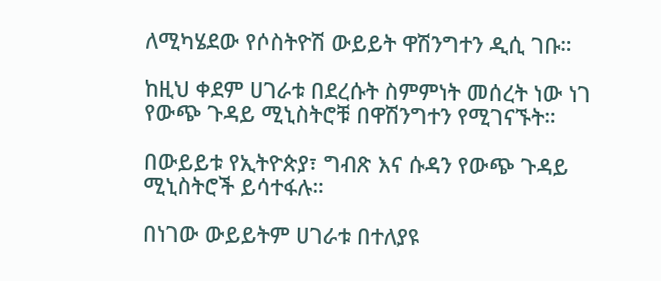ለሚካሄደው የሶስትዮሽ ውይይት ዋሽንግተን ዲሲ ገቡ።

ከዚህ ቀደም ሀገራቱ በደረሱት ስምምነት መሰረት ነው ነገ  የውጭ ጉዳይ ሚኒስትሮቹ በዋሽንግተን የሚገናኙት።

በውይይቱ የኢትዮጵያ፣ ግብጽ እና ሱዳን የውጭ ጉዳይ ሚኒስትሮች ይሳተፋሉ።

በነገው ውይይትም ሀገራቱ በተለያዩ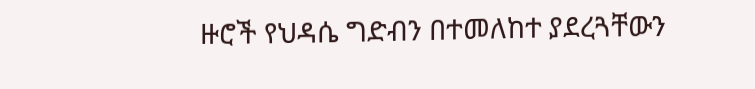ዙሮች የህዳሴ ግድብን በተመለከተ ያደረጓቸውን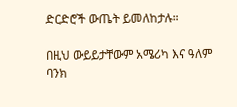ድርድሮች ውጤት ይመለከታሉ።

በዚህ ውይይታቸውም አሜሪካ እና ዓለም ባንክ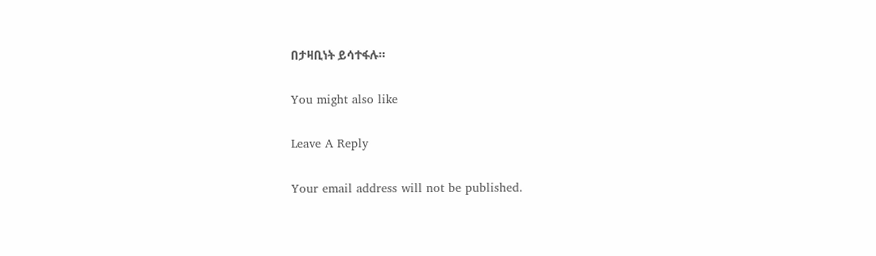በታዛቢነት ይሳተፋሉ።

You might also like

Leave A Reply

Your email address will not be published.